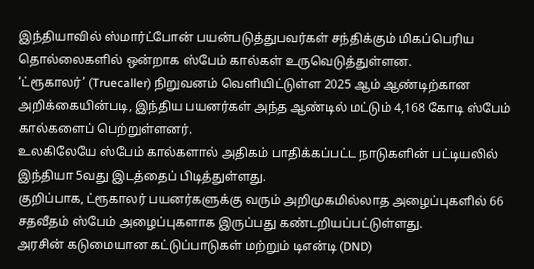இந்தியாவில் ஸ்மார்ட்போன் பயன்படுத்துபவர்கள் சந்திக்கும் மிகப்பெரிய தொல்லைகளில் ஒன்றாக ஸ்பேம் கால்கள் உருவெடுத்துள்ளன.
‘ட்ரூகாலர்’ (Truecaller) நிறுவனம் வெளியிட்டுள்ள 2025 ஆம் ஆண்டிற்கான அறிக்கையின்படி, இந்திய பயனர்கள் அந்த ஆண்டில் மட்டும் 4,168 கோடி ஸ்பேம் கால்களைப் பெற்றுள்ளனர்.
உலகிலேயே ஸ்பேம் கால்களால் அதிகம் பாதிக்கப்பட்ட நாடுகளின் பட்டியலில் இந்தியா 5வது இடத்தைப் பிடித்துள்ளது.
குறிப்பாக, ட்ரூகாலர் பயனர்களுக்கு வரும் அறிமுகமில்லாத அழைப்புகளில் 66 சதவீதம் ஸ்பேம் அழைப்புகளாக இருப்பது கண்டறியப்பட்டுள்ளது.
அரசின் கடுமையான கட்டுப்பாடுகள் மற்றும் டிஎன்டி (DND)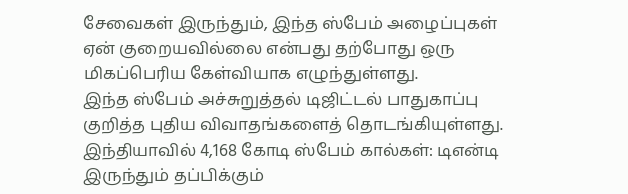சேவைகள் இருந்தும், இந்த ஸ்பேம் அழைப்புகள் ஏன் குறையவில்லை என்பது தற்போது ஒரு மிகப்பெரிய கேள்வியாக எழுந்துள்ளது.
இந்த ஸ்பேம் அச்சுறுத்தல் டிஜிட்டல் பாதுகாப்பு குறித்த புதிய விவாதங்களைத் தொடங்கியுள்ளது.
இந்தியாவில் 4,168 கோடி ஸ்பேம் கால்கள்: டிஎன்டி இருந்தும் தப்பிக்கும்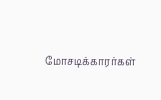மோசடிக்காரர்கள்